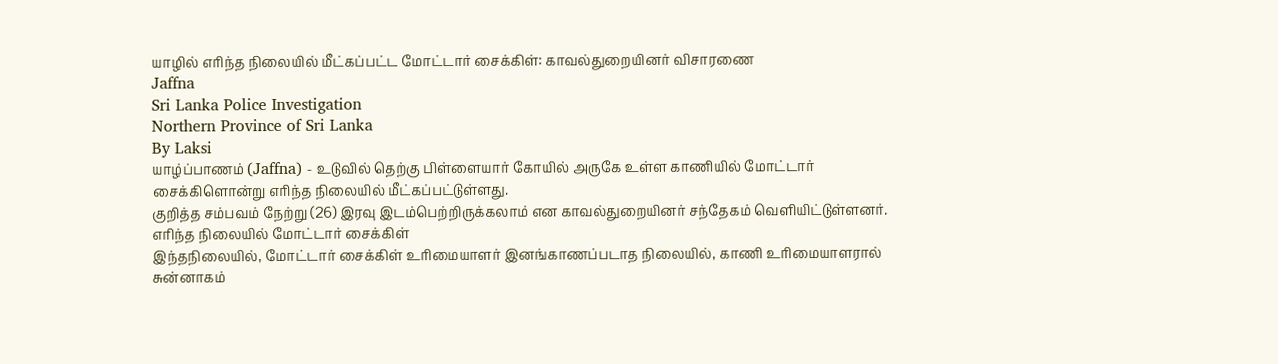யாழில் எரிந்த நிலையில் மீட்கப்பட்ட மோட்டார் சைக்கிள்: காவல்துறையினர் விசாரணை
Jaffna
Sri Lanka Police Investigation
Northern Province of Sri Lanka
By Laksi
யாழ்ப்பாணம் (Jaffna) - உடுவில் தெற்கு பிள்ளையார் கோயில் அருகே உள்ள காணியில் மோட்டார் சைக்கிளொன்று எரிந்த நிலையில் மீட்கப்பட்டுள்ளது.
குறித்த சம்பவம் நேற்று (26) இரவு இடம்பெற்றிருக்கலாம் என காவல்துறையினர் சந்தேகம் வெளியிட்டுள்ளனர்.
எரிந்த நிலையில் மோட்டார் சைக்கிள்
இந்தநிலையில், மோட்டார் சைக்கிள் உரிமையாளர் இனங்காணப்படாத நிலையில், காணி உரிமையாளரால் சுன்னாகம்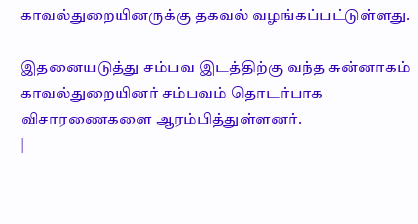காவல்துறையினருக்கு தகவல் வழங்கப்பட்டுள்ளது.

இதனையடுத்து சம்பவ இடத்திற்கு வந்த சுன்னாகம் காவல்துறையினர் சம்பவம் தொடர்பாக விசாரணைகளை ஆரம்பித்துள்ளனர்.
|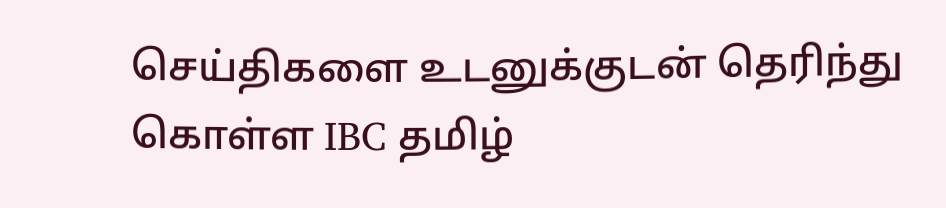செய்திகளை உடனுக்குடன் தெரிந்து கொள்ள IBC தமிழ்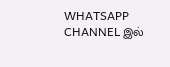WHATSAPP CHANNEL இல்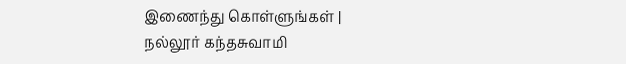இணைந்து கொள்ளுங்கள் |
நல்லூர் கந்தசுவாமி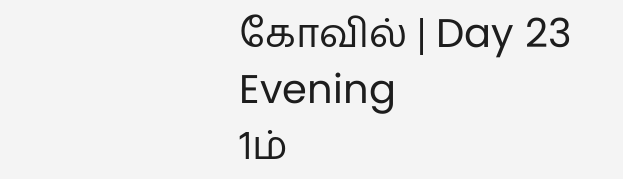கோவில் | Day 23 Evening
1ம்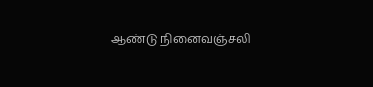ஆண்டு நினைவஞ்சலி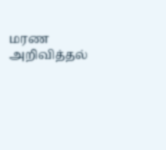மரண அறிவித்தல்